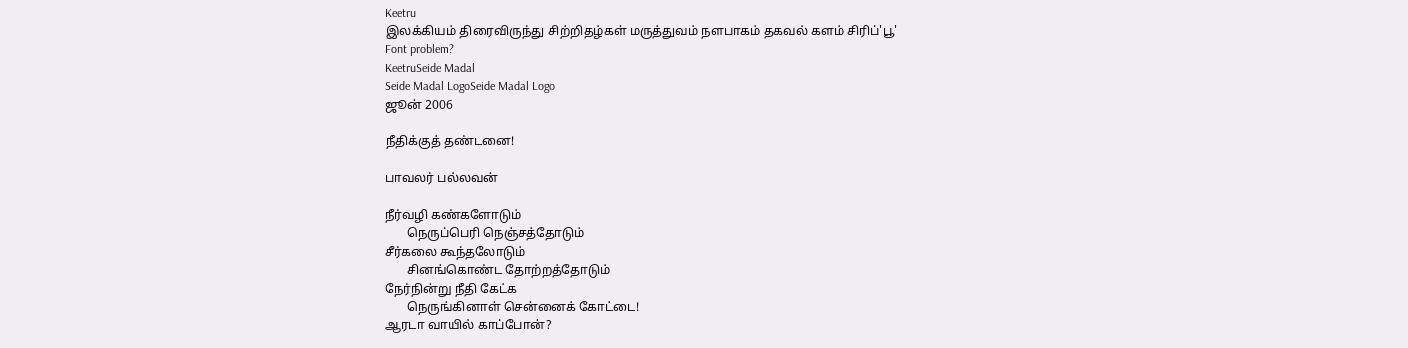Keetru
இலக்கியம் திரைவிருந்து சிற்றிதழ்கள் மருத்துவம் நளபாகம் தகவல் களம் சிரிப்'பூ'
Font problem?
KeetruSeide Madal
Seide Madal LogoSeide Madal Logo
ஜூன் 2006

நீதிக்குத் தண்டனை!

பாவலர் பல்லவன்

நீர்வழி கண்களோடும்
       நெருப்பெரி நெஞ்சத்தோடும்
சீர்கலை கூந்தலோடும்
       சினங்கொண்ட தோற்றத்தோடும்
நேர்நின்று நீதி கேட்க
       நெருங்கினாள் சென்னைக் கோட்டை!
ஆரடா வாயில் காப்போன்?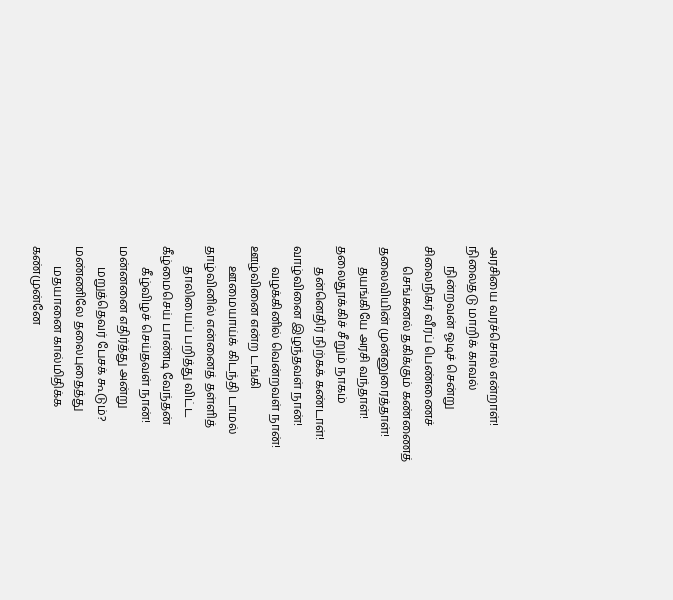அரசியை வரச்சொல் என்றாள்!
நிலைதடு மாறிக் காவல்
       நின்றவன் ஓடிச் சென்று
சிலைநிகர் வீரப் பெண்ணைச்
       செங்கனல் தகிக்கும் கண்ணைத்
தலைவியின் முன்னுரைத்தாள்!
       தயங்கியே அரசி வந்தாள்!
தலைதூக்கிச் சீறும் நாகம்
       தன்னெதிர் நிற்கக் கண்டாள்!
வாழ்வினை இழந்தவள் நான்!
       வழக்கினில் வென்றவள் நான்!
ஊழ்வினை என்ற டங்கி
       ஊமையாய்க் கிடந்தி டாமல்
தாழ்வினில் என்னைத் தள்ளித்
       தாலியைப் பறித்து விட்ட
கீழ்மைசெய் பாண்டி வேந்தன்
       கீழ்விழச் செய்தவள் நான்!
மன்னனை எதிர்த்து அன்று
       மறுத்தெவர் பேசக் கூடும்?
மண்ணிலே தலைபுதைத்து
       மதயானை கால்மிதிக்க
கண்முன்னே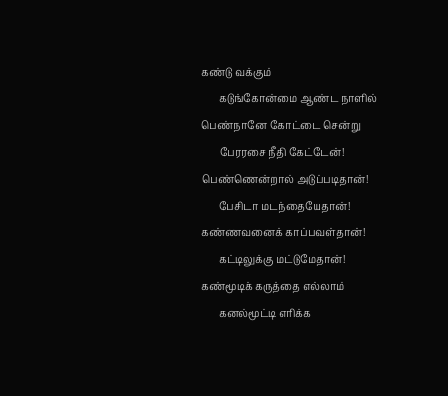கண்டு வக்கும்
       கடுங்கோன்மை ஆண்ட நாளில்
பெண்நானே கோட்டை சென்று
       பேரரசை நீதி கேட்டேன்!
பெண்ணென்றால் அடுப்படிதான்!
       பேசிடா மடந்தையேதான்!
கண்ணவனைக் காப்பவள்தான்!
       கட்டிலுக்கு மட்டுமேதான்!
கண்மூடிக் கருத்தை எல்லாம்
       கனல்மூட்டி எரிக்க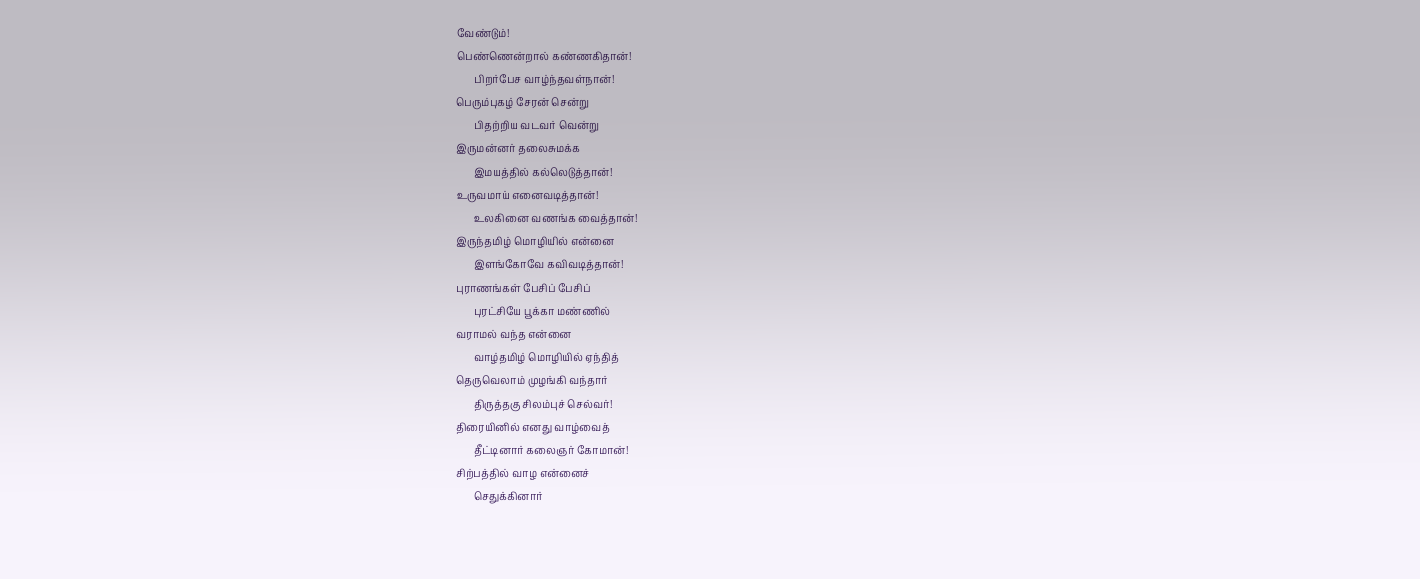வேண்டும்!
பெண்ணென்றால் கண்ணகிதான்!
       பிறர்பேச வாழ்ந்தவள்நான்!
பெரும்புகழ் சேரன் சென்று
       பிதற்றிய வடவர் வென்று
இருமன்னர் தலைசுமக்க
       இமயத்தில் கல்லெடுத்தான்!
உருவமாய் எனைவடித்தான்!
       உலகினை வணங்க வைத்தான்!
இருந்தமிழ் மொழியில் என்னை
       இளங்கோவே கவிவடித்தான்!
புராணங்கள் பேசிப் பேசிப்
       புரட்சியே பூக்கா மண்ணில்
வராமல் வந்த என்னை
       வாழ்தமிழ் மொழியில் ஏந்தித்
தெருவெலாம் முழங்கி வந்தார்
       திருத்தகு சிலம்புச் செல்வர்!
திரையினில் எனது வாழ்வைத்
       தீட்டினார் கலைஞர் கோமான்!
சிற்பத்தில் வாழ என்னைச்
       செதுக்கினார்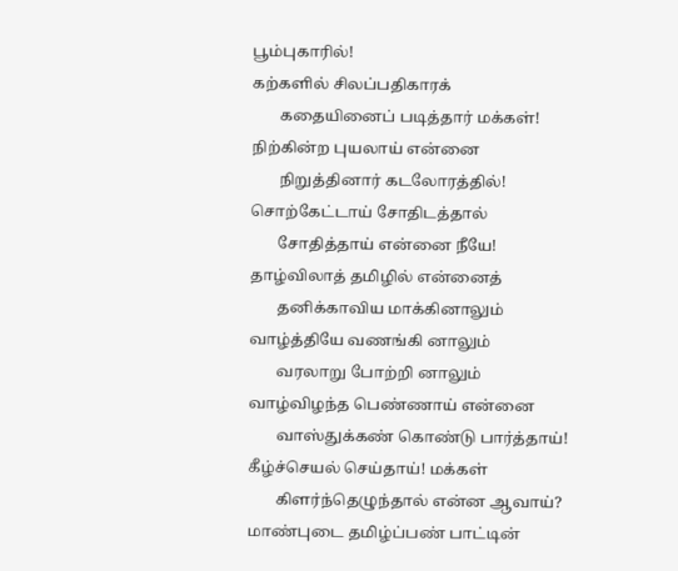பூம்புகாரில்!
கற்களில் சிலப்பதிகாரக்
       கதையினைப் படித்தார் மக்கள்!
நிற்கின்ற புயலாய் என்னை
       நிறுத்தினார் கடலோரத்தில்!
சொற்கேட்டாய் சோதிடத்தால்
       சோதித்தாய் என்னை நீயே!
தாழ்விலாத் தமிழில் என்னைத்
       தனிக்காவிய மாக்கினாலும்
வாழ்த்தியே வணங்கி னாலும்
       வரலாறு போற்றி னாலும்
வாழ்விழந்த பெண்ணாய் என்னை
       வாஸ்துக்கண் கொண்டு பார்த்தாய்!
கீழ்ச்செயல் செய்தாய்! மக்கள்
       கிளர்ந்தெழுந்தால் என்ன ஆவாய்?
மாண்புடை தமிழ்ப்பண் பாட்டின்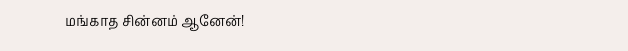மங்காத சின்னம் ஆனேன்!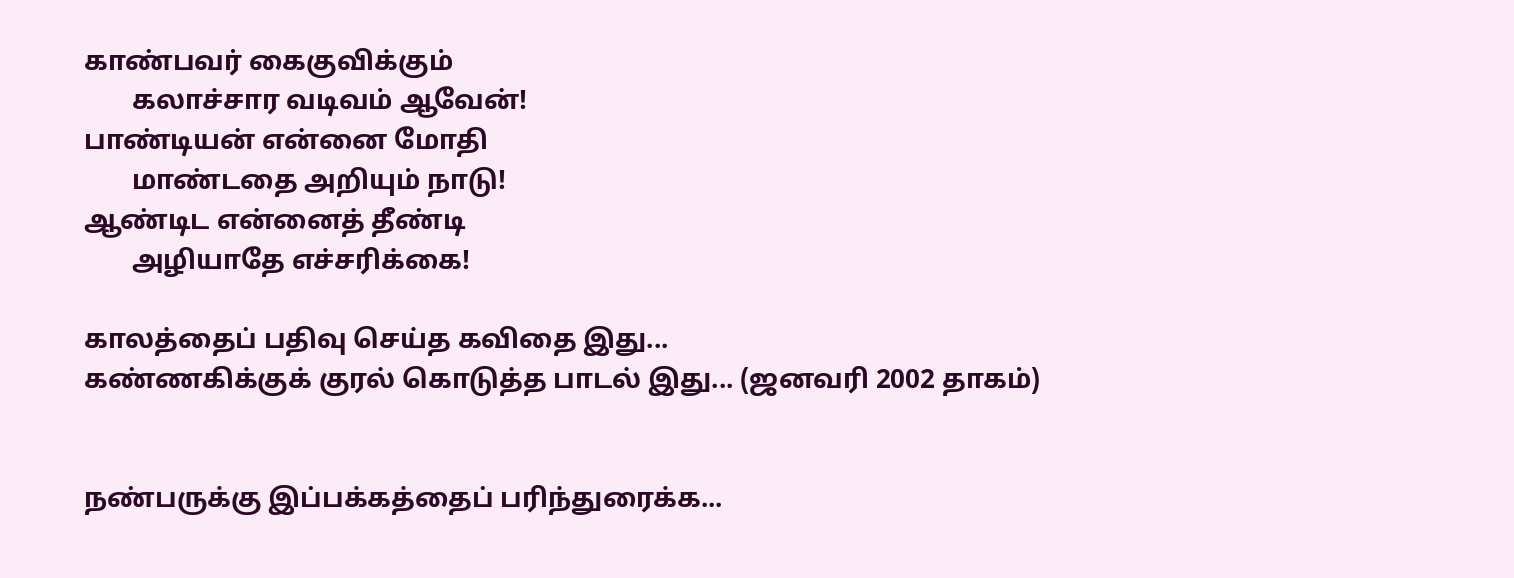காண்பவர் கைகுவிக்கும்
       கலாச்சார வடிவம் ஆவேன்!
பாண்டியன் என்னை மோதி
       மாண்டதை அறியும் நாடு!
ஆண்டிட என்னைத் தீண்டி
       அழியாதே எச்சரிக்கை!

காலத்தைப் பதிவு செய்த கவிதை இது...
கண்ணகிக்குக் குரல் கொடுத்த பாடல் இது... (ஜனவரி 2002 தாகம்)


நண்பருக்கு இப்பக்கத்தைப் பரிந்துரைக்க...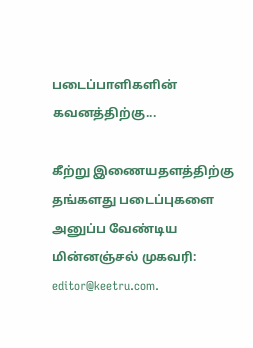படைப்பாளிகளின் கவனத்திற்கு...

கீற்று இணையதளத்திற்கு தங்களது படைப்புகளை அனுப்ப வேண்டிய மின்னஞ்சல் முகவரி: editor@keetru.com.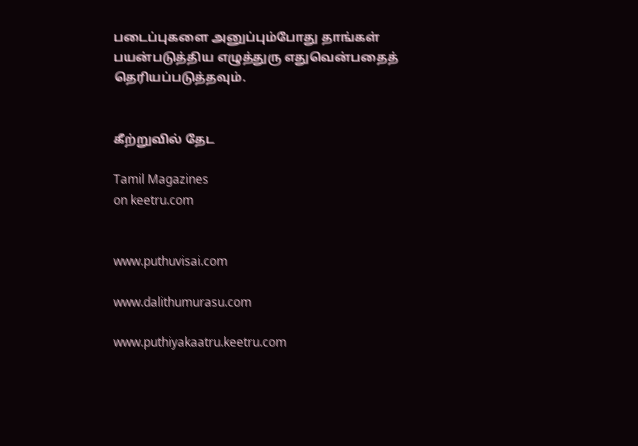படைப்புகளை அனுப்பும்போது தாங்கள் பயன்படுத்திய எழுத்துரு எதுவென்பதைத் தெரியப்படுத்தவும்.


கீற்றுவில் தேட

Tamil Magazines
on keetru.com


www.puthuvisai.com

www.dalithumurasu.com

www.puthiyakaatru.keetru.com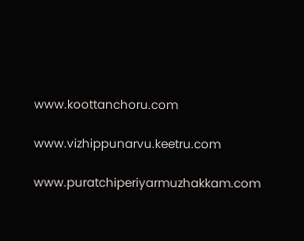www.koottanchoru.com

www.vizhippunarvu.keetru.com

www.puratchiperiyarmuzhakkam.com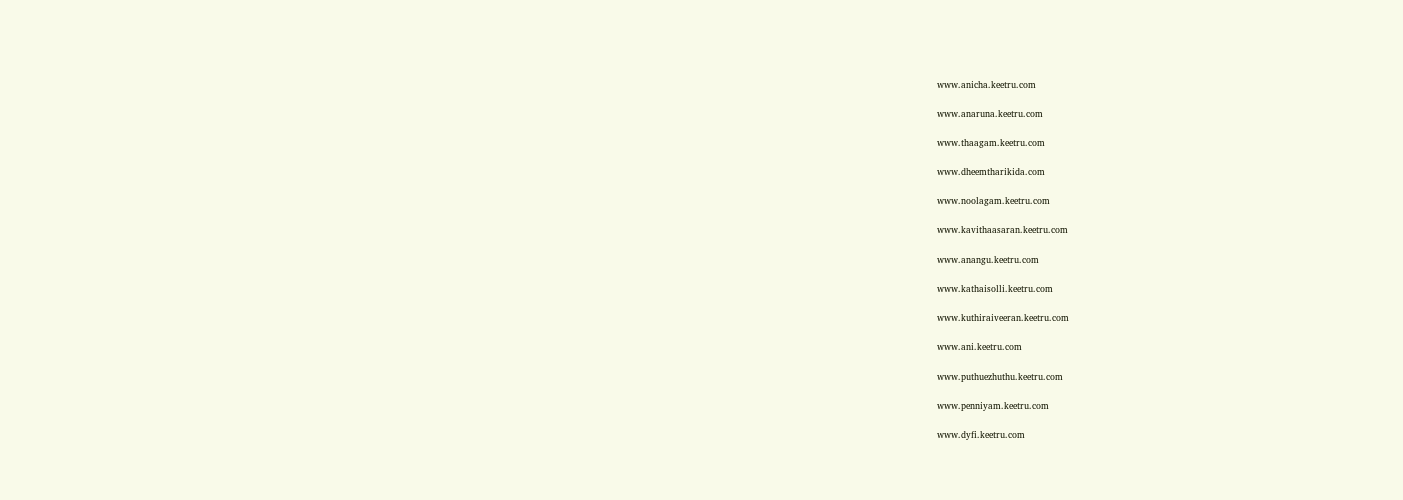www.anicha.keetru.com

www.anaruna.keetru.com

www.thaagam.keetru.com

www.dheemtharikida.com

www.noolagam.keetru.com

www.kavithaasaran.keetru.com

www.anangu.keetru.com

www.kathaisolli.keetru.com

www.kuthiraiveeran.keetru.com

www.ani.keetru.com

www.puthuezhuthu.keetru.com

www.penniyam.keetru.com

www.dyfi.keetru.com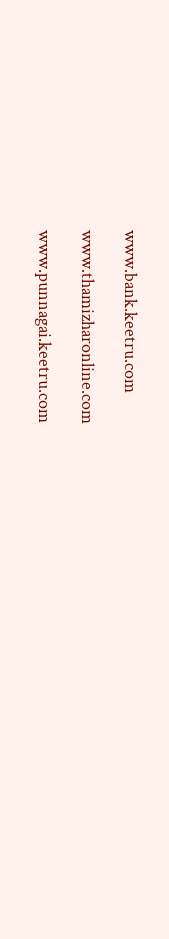www.bank.keetru.com

www.thamizharonline.com

www.punnagai.keetru.com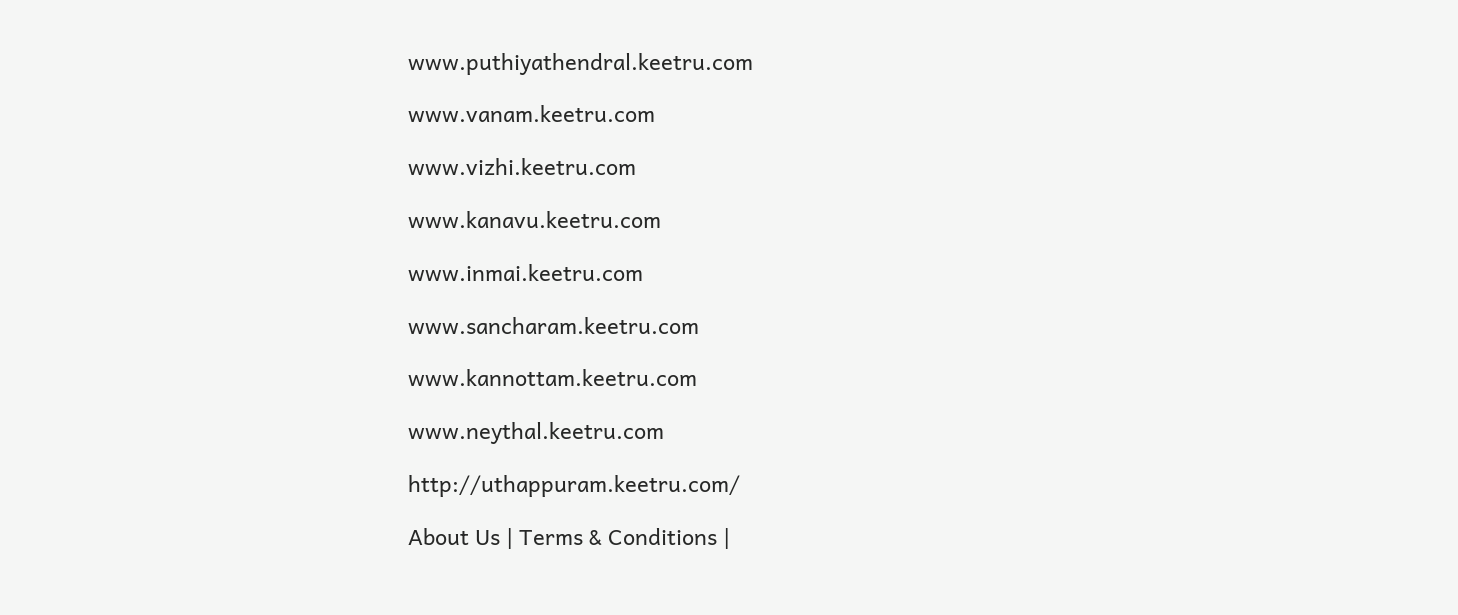www.puthiyathendral.keetru.com

www.vanam.keetru.com

www.vizhi.keetru.com

www.kanavu.keetru.com

www.inmai.keetru.com

www.sancharam.keetru.com

www.kannottam.keetru.com

www.neythal.keetru.com

http://uthappuram.keetru.com/

About Us | Terms & Conditions |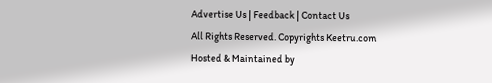Advertise Us | Feedback | Contact Us
All Rights Reserved. Copyrights Keetru.com
Hosted & Maintained by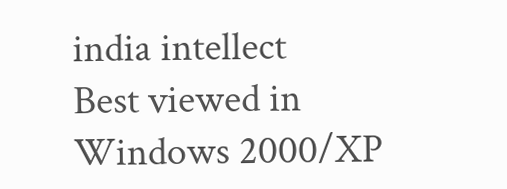india intellect
Best viewed in Windows 2000/XP